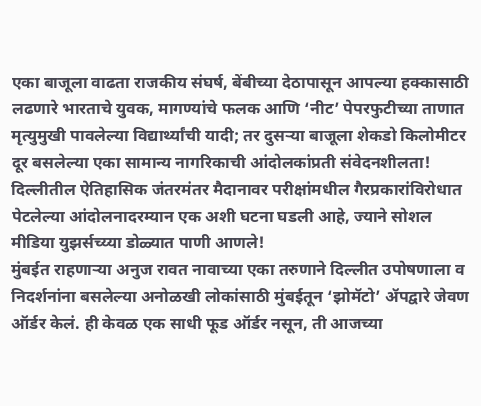एका बाजूला वाढता राजकीय संघर्ष, बेंबीच्या देठापासून आपल्या हक्कासाठी लढणारे भारताचे युवक, मागण्यांचे फलक आणि ‘नीट’ पेपरफुटीच्या ताणात मृत्युमुखी पावलेल्या विद्यार्थ्यांची यादी; तर दुसऱ्या बाजूला शेकडो किलोमीटर दूर बसलेल्या एका सामान्य नागरिकाची आंदोलकांप्रती संवेदनशीलता!
दिल्लीतील ऐतिहासिक जंतरमंतर मैदानावर परीक्षांमधील गैरप्रकारांविरोधात पेटलेल्या आंदोलनादरम्यान एक अशी घटना घडली आहे, ज्याने सोशल मीडिया युझर्सच्य्या डोळ्यात पाणी आणले!
मुंबईत राहणाऱ्या अनुज रावत नावाच्या एका तरुणाने दिल्लीत उपोषणाला व निदर्शनांना बसलेल्या अनोळखी लोकांसाठी मुंबईतून ‘झोमॅटो’ ॲपद्वारे जेवण ऑर्डर केलं. ही केवळ एक साधी फूड ऑर्डर नसून, ती आजच्या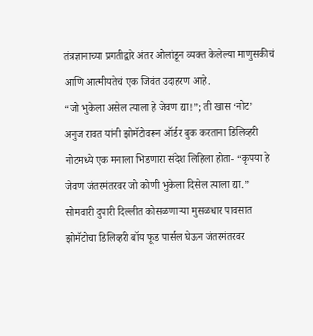तंत्रज्ञानाच्या प्रगतीद्वारे अंतर ओलांडून व्यक्त केलेल्या माणुसकीचं आणि आत्मीयतेचं एक जिवंत उदाहरण आहे.
“जो भुकेला असेल त्याला हे जेवण द्या!”; ती खास ‘नोट’
अनुज रावत यांनी झोमॅटोवरून ऑर्डर बुक करताना डिलिव्हरी नोटमध्ये एक मनाला भिडणारा संदेश लिहिला होता- “कृपया हे जेवण जंतरमंतरवर जो कोणी भुकेला दिसेल त्याला द्या.”
सोमवारी दुपारी दिल्लीत कोसळणाऱ्या मुसळधार पावसात झोमॅटोचा डिलिव्हरी बॉय फूड पार्सल घेऊन जंतरमंतरवर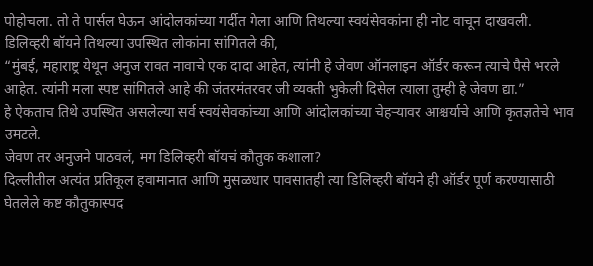पोहोचला. तो ते पार्सल घेऊन आंदोलकांच्या गर्दीत गेला आणि तिथल्या स्वयंसेवकांना ही नोट वाचून दाखवली.
डिलिव्हरी बॉयने तिथल्या उपस्थित लोकांना सांगितले की,
“मुंबई, महाराष्ट्र येथून अनुज रावत नावाचे एक दादा आहेत, त्यांनी हे जेवण ऑनलाइन ऑर्डर करून त्याचे पैसे भरले आहेत. त्यांनी मला स्पष्ट सांगितले आहे की जंतरमंतरवर जी व्यक्ती भुकेली दिसेल त्याला तुम्ही हे जेवण द्या.”
हे ऐकताच तिथे उपस्थित असलेल्या सर्व स्वयंसेवकांच्या आणि आंदोलकांच्या चेहऱ्यावर आश्चर्याचे आणि कृतज्ञतेचे भाव उमटले.
जेवण तर अनुजने पाठवलं, मग डिलिव्हरी बॉयचं कौतुक कशाला?
दिल्लीतील अत्यंत प्रतिकूल हवामानात आणि मुसळधार पावसातही त्या डिलिव्हरी बॉयने ही ऑर्डर पूर्ण करण्यासाठी घेतलेले कष्ट कौतुकास्पद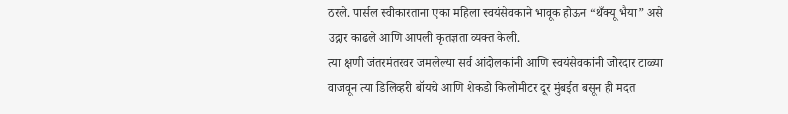ठरले. पार्सल स्वीकारताना एका महिला स्वयंसेवकाने भावूक होऊन “थँक्यू भैया” असे उद्गार काढले आणि आपली कृतज्ञता व्यक्त केली.
त्या क्षणी जंतरमंतरवर जमलेल्या सर्व आंदोलकांनी आणि स्वयंसेवकांनी जोरदार टाळ्या वाजवून त्या डिलिव्हरी बॉयचे आणि शेकडो किलोमीटर दूर मुंबईत बसून ही मदत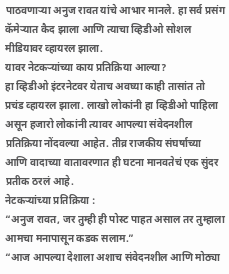पाठवणाऱ्या अनुज रावत यांचे आभार मानले. हा सर्व प्रसंग कॅमेऱ्यात कैद झाला आणि त्याचा व्हिडीओ सोशल मीडियावर व्हायरल झाला.
यावर नेटकऱ्यांच्या काय प्रतिक्रिया आल्या?
हा व्हिडीओ इंटरनेटवर येताच अवघ्या काही तासांत तो प्रचंड व्हायरल झाला. लाखो लोकांनी हा व्हिडीओ पाहिला असून हजारो लोकांनी त्यावर आपल्या संवेदनशील प्रतिक्रिया नोंदवल्या आहेत. तीव्र राजकीय संघर्षाच्या आणि वादाच्या वातावरणात ही घटना मानवतेचं एक सुंदर प्रतीक ठरलं आहे.
नेटकऱ्यांच्या प्रतिक्रिया :
“अनुज रावत, जर तुम्ही ही पोस्ट पाहत असाल तर तुम्हाला आमचा मनापासून कडक सलाम.”
“आज आपल्या देशाला अशाच संवेदनशील आणि मोठ्या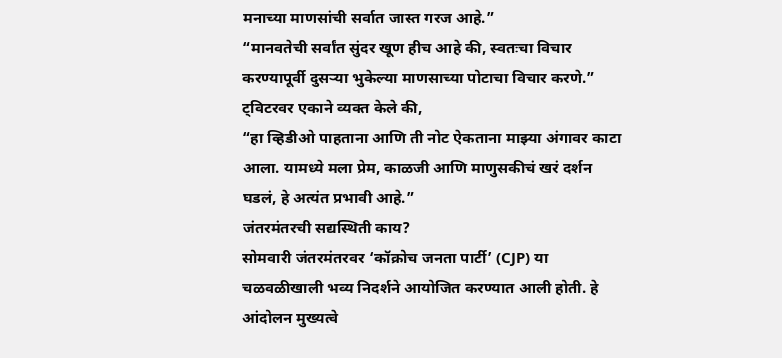मनाच्या माणसांची सर्वात जास्त गरज आहे.”
“मानवतेची सर्वांत सुंदर खूण हीच आहे की, स्वतःचा विचार करण्यापूर्वी दुसऱ्या भुकेल्या माणसाच्या पोटाचा विचार करणे.”
ट्विटरवर एकाने व्यक्त केले की,
“हा व्हिडीओ पाहताना आणि ती नोट ऐकताना माझ्या अंगावर काटा आला. यामध्ये मला प्रेम, काळजी आणि माणुसकीचं खरं दर्शन घडलं, हे अत्यंत प्रभावी आहे.”
जंतरमंतरची सद्यस्थिती काय?
सोमवारी जंतरमंतरवर ‘कॉक्रोच जनता पार्टी’ (CJP) या चळवळीखाली भव्य निदर्शने आयोजित करण्यात आली होती. हे आंदोलन मुख्यत्वे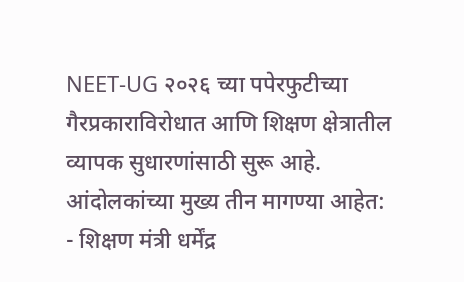NEET-UG २०२६ च्या पपेरफुटीच्या गैरप्रकाराविरोधात आणि शिक्षण क्षेत्रातील व्यापक सुधारणांसाठी सुरू आहे. आंदोलकांच्या मुख्य तीन मागण्या आहेत:
- शिक्षण मंत्री धर्मेंद्र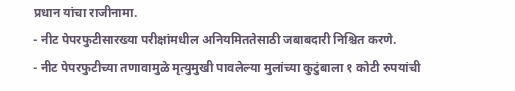प्रधान यांचा राजीनामा.
- नीट पेपरफुटीसारख्या परीक्षांमधील अनियमिततेसाठी जबाबदारी निश्चित करणे.
- नीट पेपरफुटीच्या तणावामुळे मृत्युमुखी पावलेल्या मुलांच्या कुटुंबाला १ कोटी रुपयांची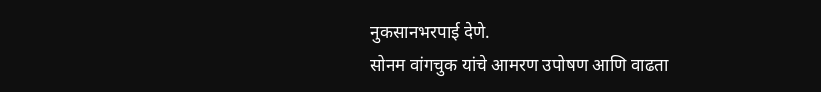नुकसानभरपाई देणे.
सोनम वांगचुक यांचे आमरण उपोषण आणि वाढता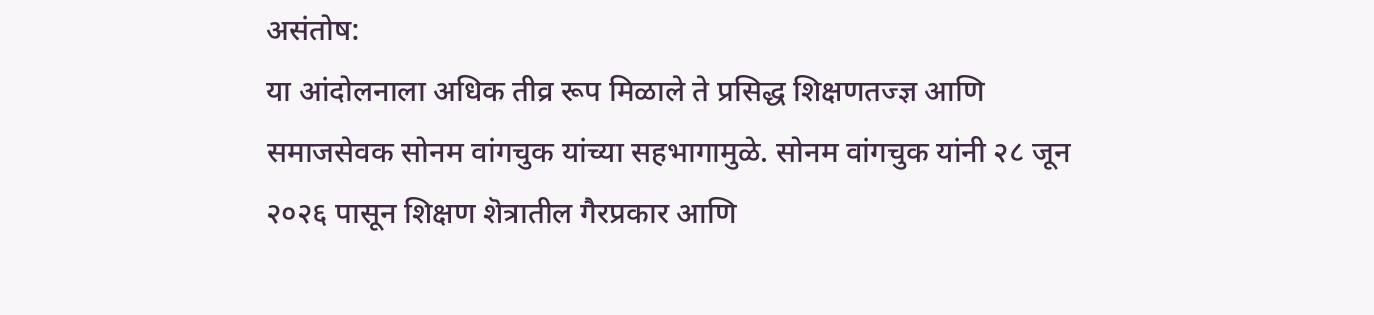असंतोष:
या आंदोलनाला अधिक तीव्र रूप मिळाले ते प्रसिद्ध शिक्षणतज्ज्ञ आणि समाजसेवक सोनम वांगचुक यांच्या सहभागामुळे. सोनम वांगचुक यांनी २८ जून २०२६ पासून शिक्षण शॆत्रातील गैरप्रकार आणि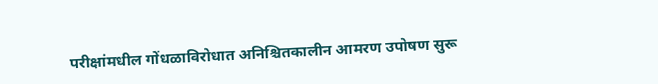परीक्षांमधील गोंधळाविरोधात अनिश्चितकालीन आमरण उपोषण सुरू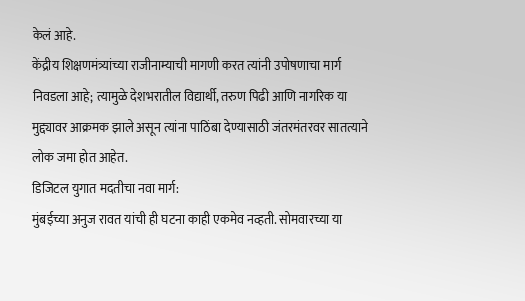केलं आहे.
केंद्रीय शिक्षणमंत्र्यांच्या राजीनाम्याची मागणी करत त्यांनी उपोषणाचा मार्ग निवडला आहे; त्यामुळे देशभरातील विद्यार्थी, तरुण पिढी आणि नागरिक या मुद्द्यावर आक्रमक झाले असून त्यांना पाठिंबा देण्यासाठी जंतरमंतरवर सातत्याने लोक जमा होत आहेत.
डिजिटल युगात मदतीचा नवा मार्ग:
मुंबईच्या अनुज रावत यांची ही घटना काही एकमेव नव्हती. सोमवारच्या या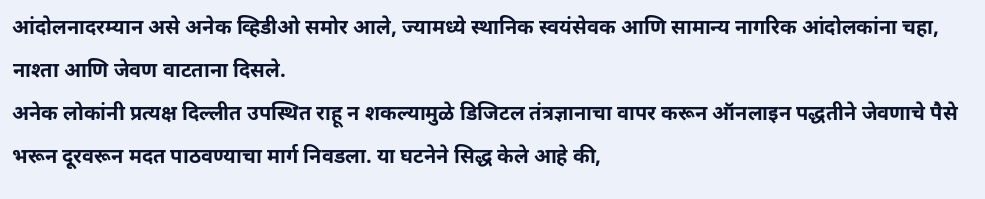आंदोलनादरम्यान असे अनेक व्हिडीओ समोर आले, ज्यामध्ये स्थानिक स्वयंसेवक आणि सामान्य नागरिक आंदोलकांना चहा, नाश्ता आणि जेवण वाटताना दिसले.
अनेक लोकांनी प्रत्यक्ष दिल्लीत उपस्थित राहू न शकल्यामुळे डिजिटल तंत्रज्ञानाचा वापर करून ऑनलाइन पद्धतीने जेवणाचे पैसे भरून दूरवरून मदत पाठवण्याचा मार्ग निवडला. या घटनेने सिद्ध केले आहे की,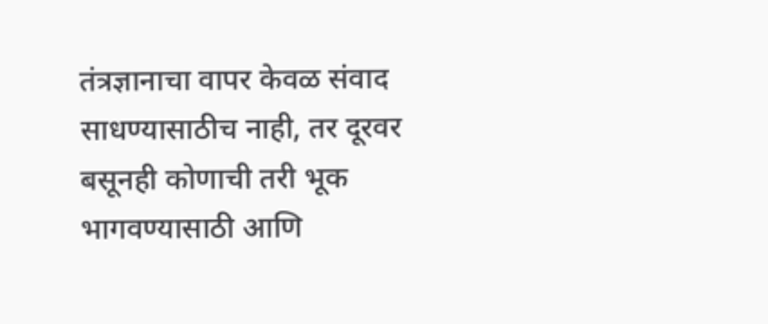तंत्रज्ञानाचा वापर केवळ संवाद साधण्यासाठीच नाही, तर दूरवर बसूनही कोणाची तरी भूक भागवण्यासाठी आणि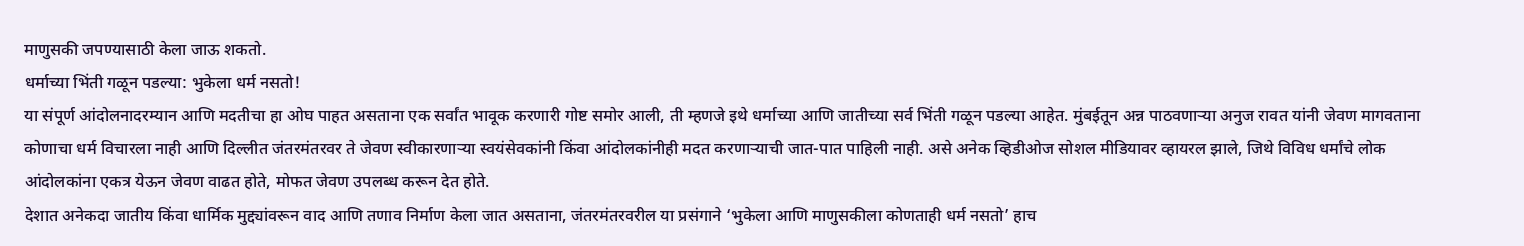माणुसकी जपण्यासाठी केला जाऊ शकतो.
धर्माच्या भिंती गळून पडल्या: भुकेला धर्म नसतो!
या संपूर्ण आंदोलनादरम्यान आणि मदतीचा हा ओघ पाहत असताना एक सर्वांत भावूक करणारी गोष्ट समोर आली, ती म्हणजे इथे धर्माच्या आणि जातीच्या सर्व भिंती गळून पडल्या आहेत. मुंबईतून अन्न पाठवणाऱ्या अनुज रावत यांनी जेवण मागवताना कोणाचा धर्म विचारला नाही आणि दिल्लीत जंतरमंतरवर ते जेवण स्वीकारणाऱ्या स्वयंसेवकांनी किंवा आंदोलकांनीही मदत करणाऱ्याची जात-पात पाहिली नाही. असे अनेक व्हिडीओज सोशल मीडियावर व्हायरल झाले, जिथे विविध धर्मांचे लोक आंदोलकांना एकत्र येऊन जेवण वाढत होते, मोफत जेवण उपलब्ध करून देत होते.
देशात अनेकदा जातीय किंवा धार्मिक मुद्द्यांवरून वाद आणि तणाव निर्माण केला जात असताना, जंतरमंतरवरील या प्रसंगाने ‘भुकेला आणि माणुसकीला कोणताही धर्म नसतो’ हाच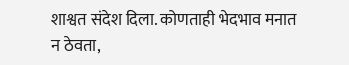शाश्वत संदेश दिला. कोणताही भेदभाव मनात न ठेवता,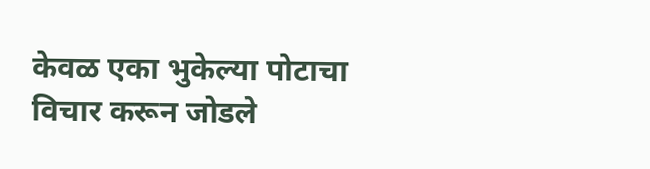केवळ एका भुकेल्या पोटाचा विचार करून जोडले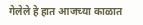गेलेले हे हात आजच्या काळात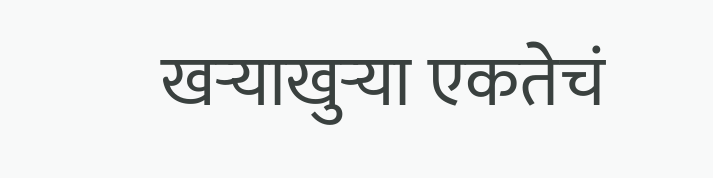खऱ्याखुऱ्या एकतेचं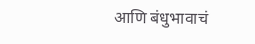आणि बंधुभावाचं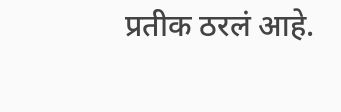प्रतीक ठरलं आहे.